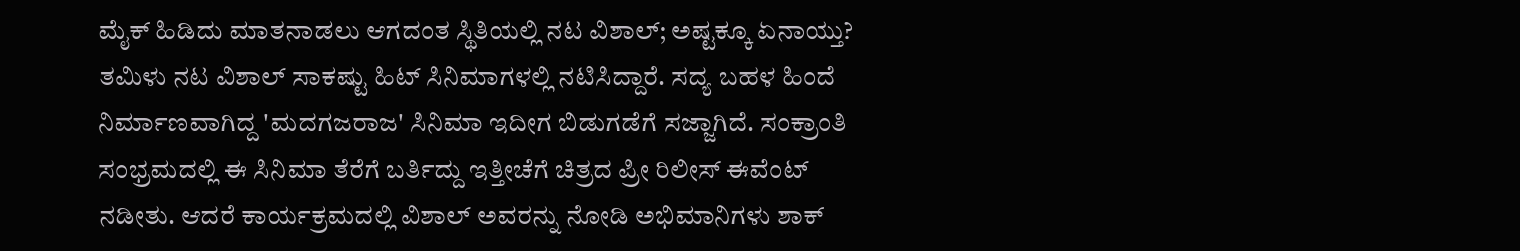ಮೈಕ್ ಹಿಡಿದು ಮಾತನಾಡಲು ಆಗದಂತ ಸ್ಥಿತಿಯಲ್ಲಿ ನಟ ವಿಶಾಲ್; ಅಷ್ಟಕ್ಕೂ ಏನಾಯ್ತು?
ತಮಿಳು ನಟ ವಿಶಾಲ್ ಸಾಕಷ್ಟು ಹಿಟ್ ಸಿನಿಮಾಗಳಲ್ಲಿ ನಟಿಸಿದ್ದಾರೆ. ಸದ್ಯ ಬಹಳ ಹಿಂದೆ ನಿರ್ಮಾಣವಾಗಿದ್ದ 'ಮದಗಜರಾಜ' ಸಿನಿಮಾ ಇದೀಗ ಬಿಡುಗಡೆಗೆ ಸಜ್ಜಾಗಿದೆ. ಸಂಕ್ರಾಂತಿ ಸಂಭ್ರಮದಲ್ಲಿ ಈ ಸಿನಿಮಾ ತೆರೆಗೆ ಬರ್ತಿದ್ದು ಇತ್ತೀಚೆಗೆ ಚಿತ್ರದ ಪ್ರೀ ರಿಲೀಸ್ ಈವೆಂಟ್ ನಡೀತು. ಆದರೆ ಕಾರ್ಯಕ್ರಮದಲ್ಲಿ ವಿಶಾಲ್ ಅವರನ್ನು ನೋಡಿ ಅಭಿಮಾನಿಗಳು ಶಾಕ್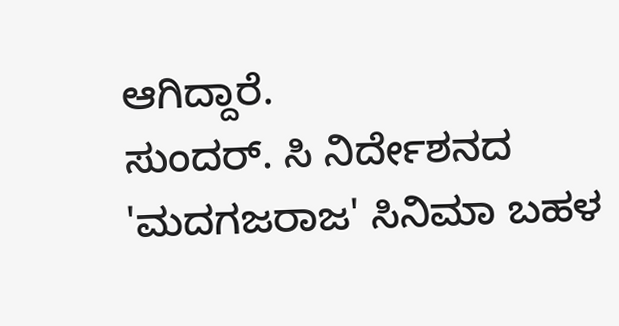ಆಗಿದ್ದಾರೆ.
ಸುಂದರ್. ಸಿ ನಿರ್ದೇಶನದ 'ಮದಗಜರಾಜ' ಸಿನಿಮಾ ಬಹಳ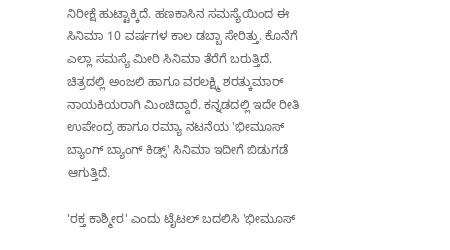ನಿರೀಕ್ಷೆ ಹುಟ್ಟಾಕ್ಕಿದೆ. ಹಣಕಾಸಿನ ಸಮಸ್ಯೆಯಿಂದ ಈ ಸಿನಿಮಾ 10 ವರ್ಷಗಳ ಕಾಲ ಡಬ್ಬಾ ಸೇರಿತ್ತು. ಕೊನೆಗೆ ಎಲ್ಲಾ ಸಮಸ್ಯೆ ಮೀರಿ ಸಿನಿಮಾ ತೆರೆಗೆ ಬರುತ್ತಿದೆ. ಚಿತ್ರದಲ್ಲಿ ಅಂಜಲಿ ಹಾಗೂ ವರಲಕ್ಷ್ಮಿ ಶರತ್ಕುಮಾರ್ ನಾಯಕಿಯರಾಗಿ ಮಿಂಚಿದ್ದಾರೆ. ಕನ್ನಡದಲ್ಲಿ ಇದೇ ರೀತಿ ಉಪೇಂದ್ರ ಹಾಗೂ ರಮ್ಯಾ ನಟನೆಯ 'ಭೀಮೂಸ್ ಬ್ಯಾಂಗ್ ಬ್ಯಾಂಗ್ ಕಿಡ್ಸ್' ಸಿನಿಮಾ ಇದೀಗೆ ಬಿಡುಗಡೆ ಆಗುತ್ತಿದೆ.

'ರಕ್ತ ಕಾಶ್ಮೀರ' ಎಂದು ಟೈಟಲ್ ಬದಲಿಸಿ 'ಭೀಮೂಸ್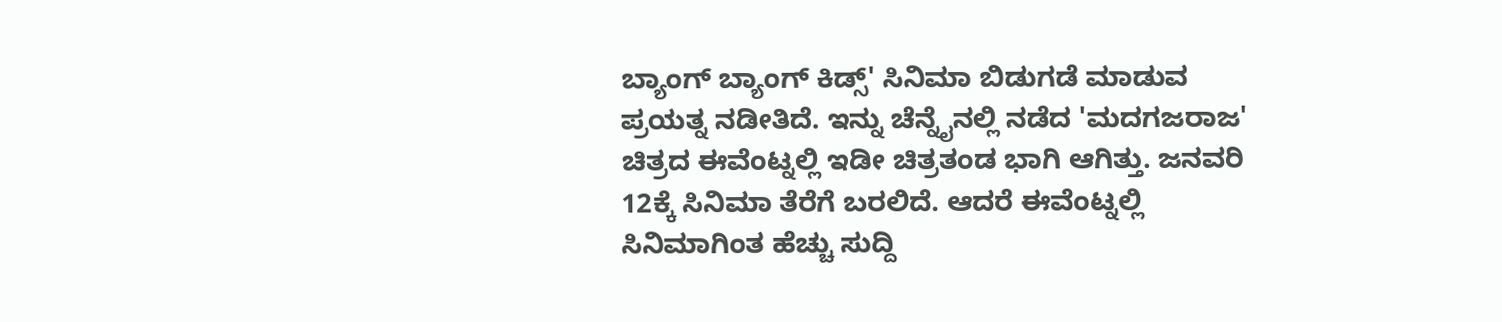ಬ್ಯಾಂಗ್ ಬ್ಯಾಂಗ್ ಕಿಡ್ಸ್' ಸಿನಿಮಾ ಬಿಡುಗಡೆ ಮಾಡುವ ಪ್ರಯತ್ನ ನಡೀತಿದೆ. ಇನ್ನು ಚೆನ್ನೈನಲ್ಲಿ ನಡೆದ 'ಮದಗಜರಾಜ' ಚಿತ್ರದ ಈವೆಂಟ್ನಲ್ಲಿ ಇಡೀ ಚಿತ್ರತಂಡ ಭಾಗಿ ಆಗಿತ್ತು. ಜನವರಿ 12ಕ್ಕೆ ಸಿನಿಮಾ ತೆರೆಗೆ ಬರಲಿದೆ. ಆದರೆ ಈವೆಂಟ್ನಲ್ಲಿ ಸಿನಿಮಾಗಿಂತ ಹೆಚ್ಚು ಸುದ್ದಿ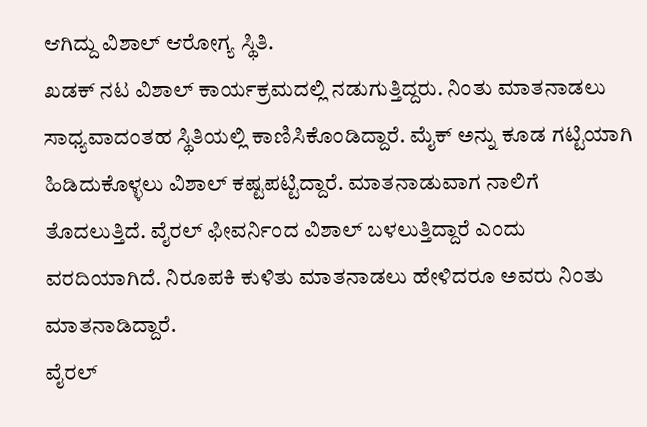ಆಗಿದ್ದು ವಿಶಾಲ್ ಆರೋಗ್ಯ ಸ್ಥಿತಿ.
ಖಡಕ್ ನಟ ವಿಶಾಲ್ ಕಾರ್ಯಕ್ರಮದಲ್ಲಿ ನಡುಗುತ್ತಿದ್ದರು. ನಿಂತು ಮಾತನಾಡಲು ಸಾಧ್ಯವಾದಂತಹ ಸ್ಥಿತಿಯಲ್ಲಿ ಕಾಣಿಸಿಕೊಂಡಿದ್ದಾರೆ. ಮೈಕ್ ಅನ್ನು ಕೂಡ ಗಟ್ಟಿಯಾಗಿ ಹಿಡಿದುಕೊಳ್ಳಲು ವಿಶಾಲ್ ಕಷ್ಟಪಟ್ಟಿದ್ದಾರೆ. ಮಾತನಾಡುವಾಗ ನಾಲಿಗೆ ತೊದಲುತ್ತಿದೆ. ವೈರಲ್ ಫೀವರ್ನಿಂದ ವಿಶಾಲ್ ಬಳಲುತ್ತಿದ್ದಾರೆ ಎಂದು ವರದಿಯಾಗಿದೆ. ನಿರೂಪಕಿ ಕುಳಿತು ಮಾತನಾಡಲು ಹೇಳಿದರೂ ಅವರು ನಿಂತು ಮಾತನಾಡಿದ್ದಾರೆ.
ವೈರಲ್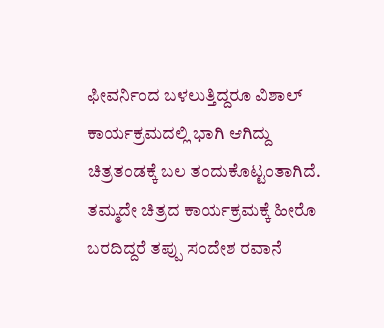ಫೀವರ್ನಿಂದ ಬಳಲುತ್ತಿದ್ದರೂ ವಿಶಾಲ್ ಕಾರ್ಯಕ್ರಮದಲ್ಲಿ ಭಾಗಿ ಆಗಿದ್ದು ಚಿತ್ರತಂಡಕ್ಕೆ ಬಲ ತಂದುಕೊಟ್ಟಂತಾಗಿದೆ. ತಮ್ಮದೇ ಚಿತ್ರದ ಕಾರ್ಯಕ್ರಮಕ್ಕೆ ಹೀರೊ ಬರದಿದ್ದರೆ ತಪ್ಪು ಸಂದೇಶ ರವಾನೆ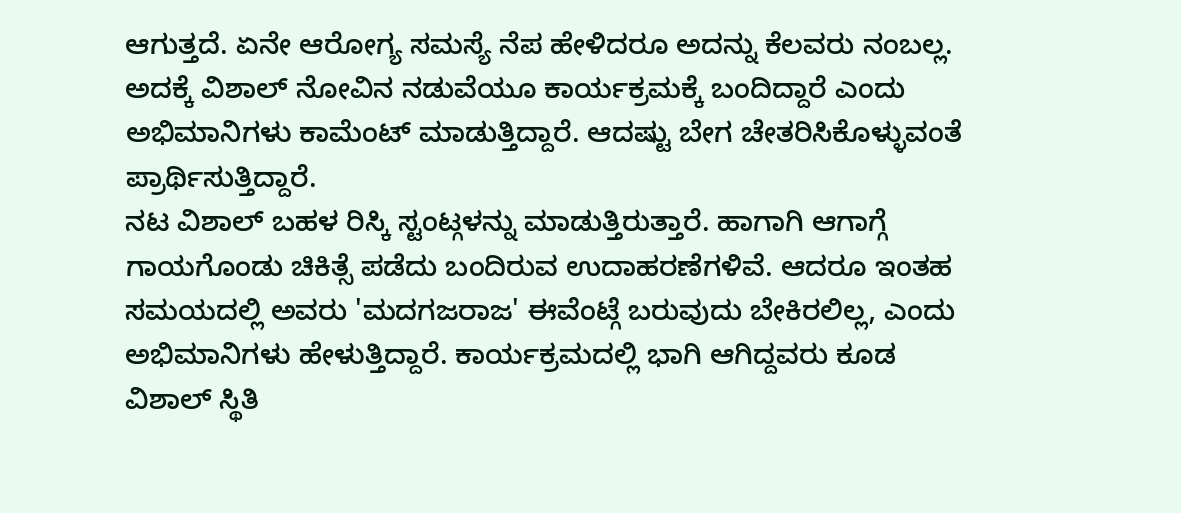ಆಗುತ್ತದೆ. ಏನೇ ಆರೋಗ್ಯ ಸಮಸ್ಯೆ ನೆಪ ಹೇಳಿದರೂ ಅದನ್ನು ಕೆಲವರು ನಂಬಲ್ಲ. ಅದಕ್ಕೆ ವಿಶಾಲ್ ನೋವಿನ ನಡುವೆಯೂ ಕಾರ್ಯಕ್ರಮಕ್ಕೆ ಬಂದಿದ್ದಾರೆ ಎಂದು ಅಭಿಮಾನಿಗಳು ಕಾಮೆಂಟ್ ಮಾಡುತ್ತಿದ್ದಾರೆ. ಆದಷ್ಟು ಬೇಗ ಚೇತರಿಸಿಕೊಳ್ಳುವಂತೆ ಪ್ರಾರ್ಥಿಸುತ್ತಿದ್ದಾರೆ.
ನಟ ವಿಶಾಲ್ ಬಹಳ ರಿಸ್ಕಿ ಸ್ಟಂಟ್ಗಳನ್ನು ಮಾಡುತ್ತಿರುತ್ತಾರೆ. ಹಾಗಾಗಿ ಆಗಾಗ್ಗೆ ಗಾಯಗೊಂಡು ಚಿಕಿತ್ಸೆ ಪಡೆದು ಬಂದಿರುವ ಉದಾಹರಣೆಗಳಿವೆ. ಆದರೂ ಇಂತಹ ಸಮಯದಲ್ಲಿ ಅವರು 'ಮದಗಜರಾಜ' ಈವೆಂಟ್ಗೆ ಬರುವುದು ಬೇಕಿರಲಿಲ್ಲ, ಎಂದು ಅಭಿಮಾನಿಗಳು ಹೇಳುತ್ತಿದ್ದಾರೆ. ಕಾರ್ಯಕ್ರಮದಲ್ಲಿ ಭಾಗಿ ಆಗಿದ್ದವರು ಕೂಡ ವಿಶಾಲ್ ಸ್ಥಿತಿ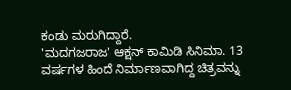ಕಂಡು ಮರುಗಿದ್ದಾರೆ.
'ಮದಗಜರಾಜ' ಆಕ್ಷನ್ ಕಾಮಿಡಿ ಸಿನಿಮಾ. 13 ವರ್ಷಗಳ ಹಿಂದೆ ನಿರ್ಮಾಣವಾಗಿದ್ದ ಚಿತ್ರವನ್ನು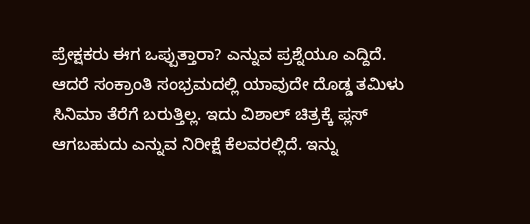ಪ್ರೇಕ್ಷಕರು ಈಗ ಒಪ್ಪುತ್ತಾರಾ? ಎನ್ನುವ ಪ್ರಶ್ನೆಯೂ ಎದ್ದಿದೆ. ಆದರೆ ಸಂಕ್ರಾಂತಿ ಸಂಭ್ರಮದಲ್ಲಿ ಯಾವುದೇ ದೊಡ್ಡ ತಮಿಳು ಸಿನಿಮಾ ತೆರೆಗೆ ಬರುತ್ತಿಲ್ಲ. ಇದು ವಿಶಾಲ್ ಚಿತ್ರಕ್ಕೆ ಪ್ಲಸ್ ಆಗಬಹುದು ಎನ್ನುವ ನಿರೀಕ್ಷೆ ಕೆಲವರಲ್ಲಿದೆ. ಇನ್ನು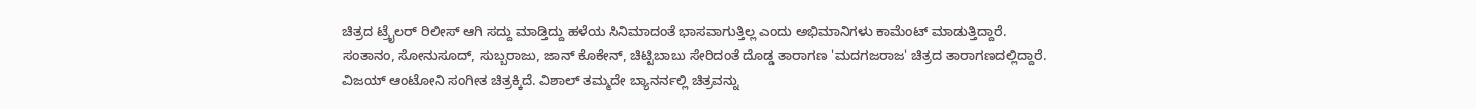ಚಿತ್ರದ ಟ್ರೈಲರ್ ರಿಲೀಸ್ ಆಗಿ ಸದ್ದು ಮಾಡ್ತಿದ್ದು ಹಳೆಯ ಸಿನಿಮಾದಂತೆ ಭಾಸವಾಗುತ್ತಿಲ್ಲ ಎಂದು ಅಭಿಮಾನಿಗಳು ಕಾಮೆಂಟ್ ಮಾಡುತ್ತಿದ್ದಾರೆ.
ಸಂತಾನಂ, ಸೋನುಸೂದ್, ಸುಬ್ಬರಾಜು, ಜಾನ್ ಕೊಕೇನ್, ಚಿಟ್ಟಿಬಾಬು ಸೇರಿದಂತೆ ದೊಡ್ಡ ತಾರಾಗಣ 'ಮದಗಜರಾಜ' ಚಿತ್ರದ ತಾರಾಗಣದಲ್ಲಿದ್ದಾರೆ. ವಿಜಯ್ ಆಂಟೋನಿ ಸಂಗೀತ ಚಿತ್ರಕ್ಕಿದೆ. ವಿಶಾಲ್ ತಮ್ಮದೇ ಬ್ಯಾನರ್ನಲ್ಲಿ ಚಿತ್ರವನ್ನು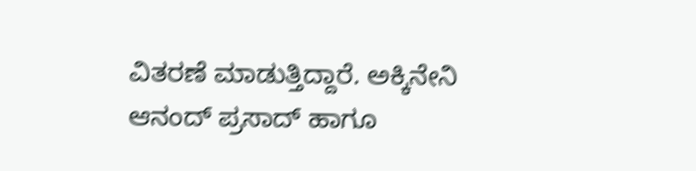ವಿತರಣೆ ಮಾಡುತ್ತಿದ್ದಾರೆ. ಅಕ್ಕಿನೇನಿ ಆನಂದ್ ಪ್ರಸಾದ್ ಹಾಗೂ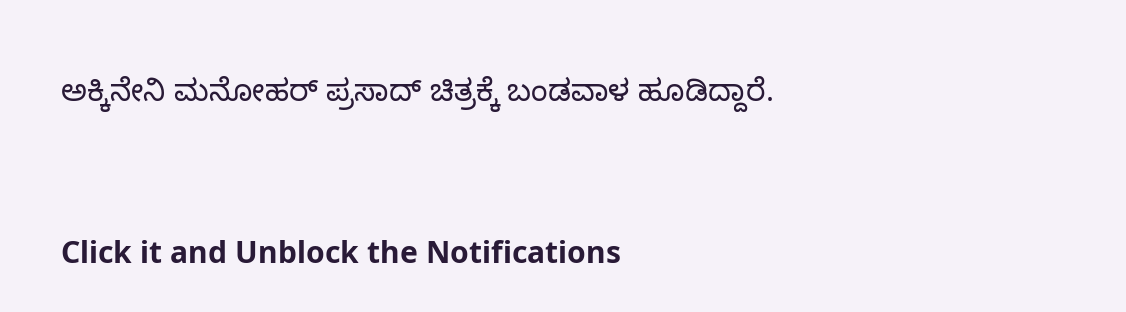ಅಕ್ಕಿನೇನಿ ಮನೋಹರ್ ಪ್ರಸಾದ್ ಚಿತ್ರಕ್ಕೆ ಬಂಡವಾಳ ಹೂಡಿದ್ದಾರೆ.


Click it and Unblock the Notifications